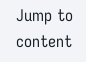Jump to content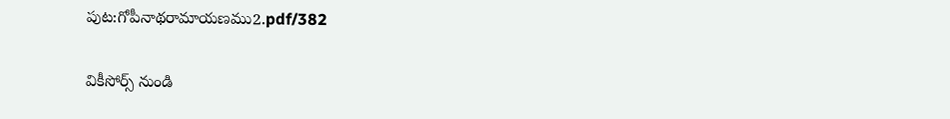పుట:గోపీనాథరామాయణము2.pdf/382

వికీసోర్స్ నుండి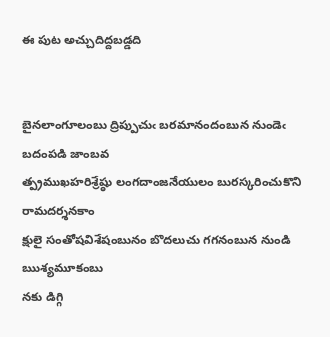ఈ పుట అచ్చుదిద్దబడ్డది


బైనలాంగూలంబు ద్రిప్పుచుఁ బరమానందంబున నుండెఁ బదంపడి జాంబవ
త్ప్రముఖహరిశ్రేష్ఠు లంగదాంజనేయులం బురస్కరించుకొని రామదర్శనకాం
క్షులై సంతోషవిశేషంబునం బొదలుచు గగనంబున నుండి ఋశ్యమూకంబు
నకు డిగ్గి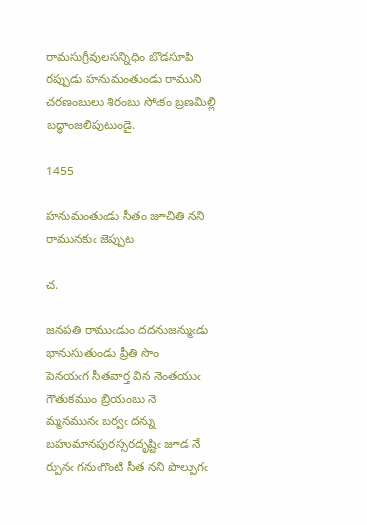రామసుగ్రీవులసన్నిధిం బొడసూపి రప్పుడు హనుమంతుండు రాముని
చరణంబులు శిరంబు సోఁకం బ్రణమిల్లి బద్ధాంజలిపుటుండై.

1455

హనుమంతుఁడు సీతం జూచితి నని రామునకుఁ జెప్పుట

చ.

జనపతి రాముఁడుం దదనుజన్ముఁడు భానుసుతుండు ప్రీతి సొం
పెనయఁగ సీతవార్త విన నెంతయుఁ గౌతుకముం బ్రియంబు నె
మ్మనమునఁ బర్వఁ దన్ను బహుమానపురస్సరదృష్టిఁ జూడ నే
ర్పునఁ గనుఁగొంటి సీత నని పొల్పుగఁ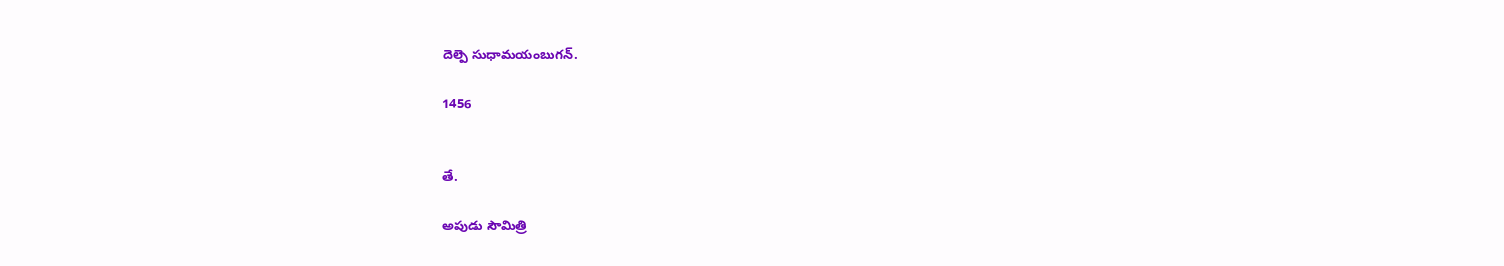దెల్పె సుధామయంబుగన్.

1456


తే.

అపుడు సౌమిత్రి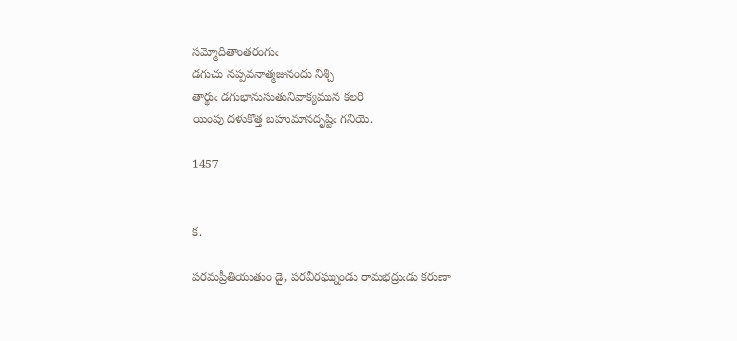సమ్మోదితాంతరంగుఁ
డగుచు నప్పవనాత్మజునందు నిశ్చి
తార్థుఁ డగుభానుసుతునివాక్యమున కలరి
యింపు దళుకొత్త బహుమానదృష్టిఁ గనియె.

1457


క.

పరమప్రీతియుతుం డై, పరవీరఘ్నుండు రామభద్రుఁడు కరుణా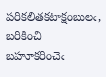పరికలితకటాక్షంబులఁ, బరికించి బహూకరించెఁ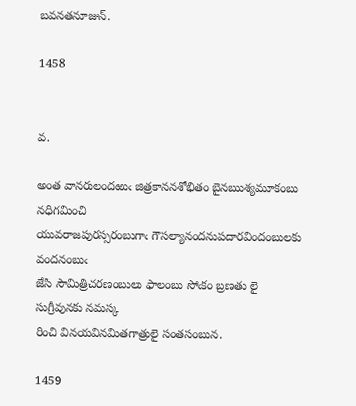బవనతనూజున్.

1458


వ.

అంత వానరులందఱుఁ జిత్రకాననశోభితం బైనఋశ్యమూకంబు నధిగమించి
యువరాజపురస్సరంబుగాఁ గౌసల్యానందనుపదారవిందంబులకు వందనంబుఁ
జేసి సౌమిత్రిచరణంబులు ఫాలంబు సోఁకం బ్రణతు లై సుగ్రీవునకు నమస్క
రించి వినయవినమితగాత్రులై సంతసంబున.

1459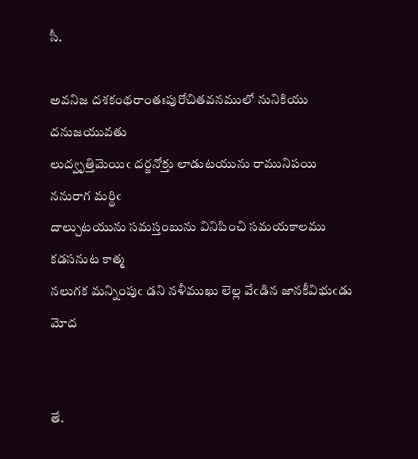సీ.

అవనిజ దశకంథరాంతఃపురోచితవనములో నునికియు దనుజయువతు
లుద్వృత్తిమెయిఁ దర్జనోక్తు లాడుటయును రామునిపయి ననురాగ మర్థిఁ
దాల్చుటయును సమస్తంబును వినిపించి సమయకాలము కడసనుట కాత్మ
నలుగక మన్నింపుఁ డని నళీముఖు లెల్ల వేఁడిన జానకీవిభుఁడు మోద


తే.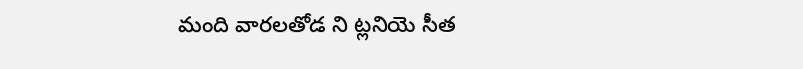మంది వారలతోడ ని ట్లనియె సీత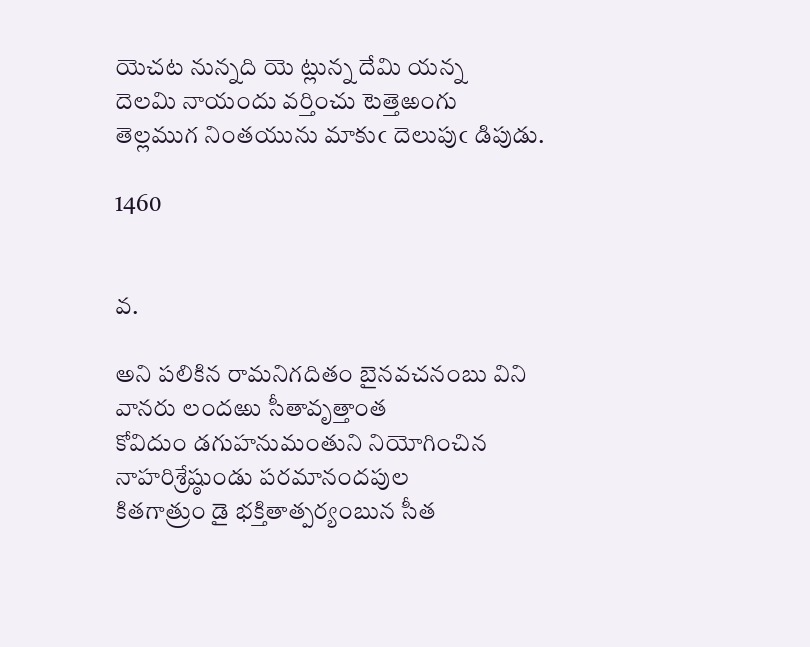యెచట నున్నది యె ట్లున్న దేమి యన్న
దెలమి నాయందు వర్తించు టెత్తెఱంగు
తెల్లముగ నింతయును మాకుఁ దెలుపుఁ డిపుడు.

1460


వ.

అని పలికిన రామనిగదితం బైనవచనంబు విని వానరు లందఱు సీతావృత్తాంత
కోవిదుం డగుహనుమంతుని నియోగించిన నాహరిశ్రేష్ఠుండు పరమానందపుల
కితగాత్రుం డై భక్తితాత్పర్యంబున సీత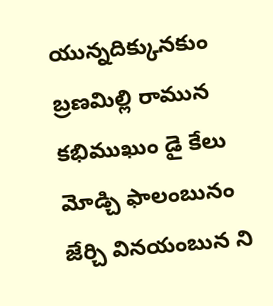యున్నదిక్కునకుం బ్రణమిల్లి రామున
కభిముఖుం డై కేలు మోడ్చి ఫాలంబునం జేర్చి వినయంబున ని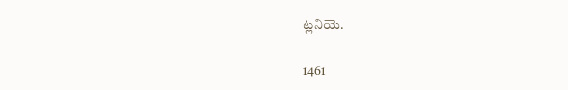ట్లనియె.

1461